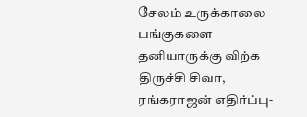சேலம் உருக்காலை பங்குகளை தனியாருக்கு விற்க திருச்சி சிவா, ரங்கராஜன் எதிர்ப்பு-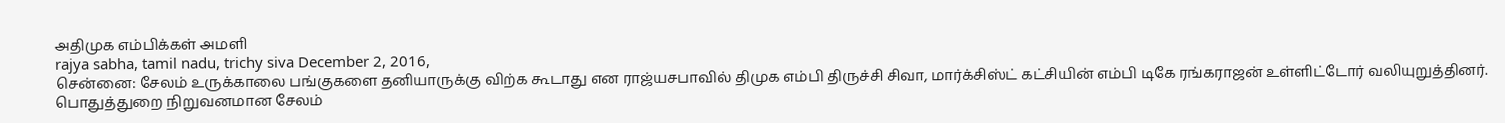அதிமுக எம்பிக்கள் அமளி
rajya sabha, tamil nadu, trichy siva December 2, 2016,
சென்னை: சேலம் உருக்காலை பங்குகளை தனியாருக்கு விற்க கூடாது என ராஜ்யசபாவில் திமுக எம்பி திருச்சி சிவா, மார்க்சிஸ்ட் கட்சியின் எம்பி டிகே ரங்கராஜன் உள்ளிட்டோர் வலியுறுத்தினர்.
பொதுத்துறை நிறுவனமான சேலம்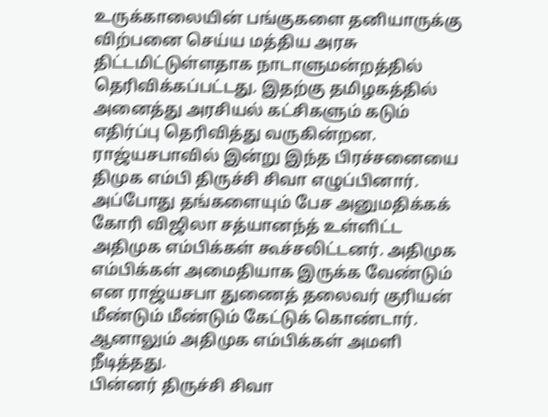உருக்காலையின் பங்குகளை தனியாருக்கு விற்பனை செய்ய மத்திய அரசு திட்டமிட்டுள்ளதாக நாடாளுமன்றத்தில் தெரிவிக்கப்பட்டது. இதற்கு தமிழகத்தில் அனைத்து அரசியல் கட்சிகளும் கடும் எதிர்ப்பு தெரிவித்து வருகின்றன.
ராஜ்யசபாவில் இன்று இந்த பிரச்சனையை திமுக எம்பி திருச்சி சிவா எழுப்பினார். அப்போது தங்களையும் பேச அனுமதிக்கக் கோரி விஜிலா சத்யானந்த் உள்ளிட்ட அதிமுக எம்பிக்கள் கூச்சலிட்டனர். அதிமுக எம்பிக்கள் அமைதியாக இருக்க வேண்டும் என ராஜ்யசபா துணைத் தலைவர் குரியன் மீண்டும் மீண்டும் கேட்டுக் கொண்டார். ஆனாலும் அதிமுக எம்பிக்கள் அமளி நீடித்தது.
பின்னர் திருச்சி சிவா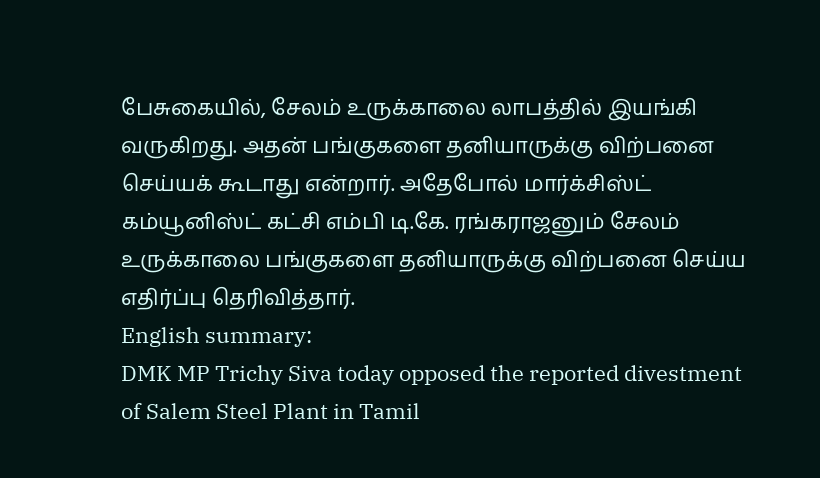பேசுகையில், சேலம் உருக்காலை லாபத்தில் இயங்கி வருகிறது. அதன் பங்குகளை தனியாருக்கு விற்பனை செய்யக் கூடாது என்றார். அதேபோல் மார்க்சிஸ்ட் கம்யூனிஸ்ட் கட்சி எம்பி டி.கே. ரங்கராஜனும் சேலம் உருக்காலை பங்குகளை தனியாருக்கு விற்பனை செய்ய எதிர்ப்பு தெரிவித்தார்.
English summary:
DMK MP Trichy Siva today opposed the reported divestment of Salem Steel Plant in Tamil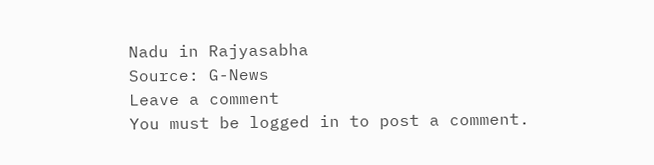Nadu in Rajyasabha
Source: G-News
Leave a comment
You must be logged in to post a comment.